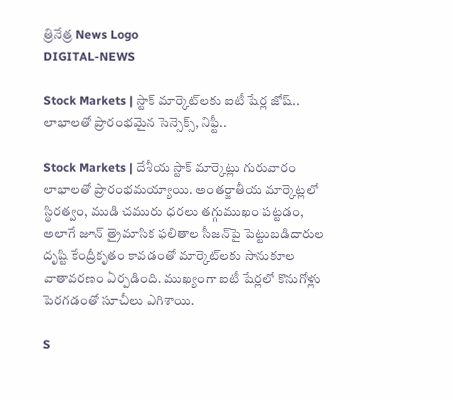త్రినేత్ర News Logo
DIGITAL-NEWS

Stock Markets | స్టాక్ మార్కెట్‌ల‌కు ఐటీ షేర్ల జోష్.. లాభాలతో ప్రారంభమైన సెన్సెక్స్, నిఫ్టీ..

Stock Markets | దేశీయ‌ స్టాక్ మార్కెట్లు గురువారం లాభాలతో ప్రారంభమయ్యాయి. అంతర్జాతీయ మార్కెట్లలో స్థిరత్వం, ముడి చమురు ధరలు తగ్గుముఖం పట్టడం, అలాగే జూన్ త్రైమాసిక ఫలితాల సీజన్‌పై పెట్టుబడిదారుల దృష్టి కేంద్రీకృతం కావడంతో మార్కెట్‌ల‌కు సానుకూల వాతావరణం ఏర్పడింది. ముఖ్యంగా ఐటీ షేర్లలో కొనుగోళ్లు పెరగడంతో సూచీలు ఎగిశాయి.

S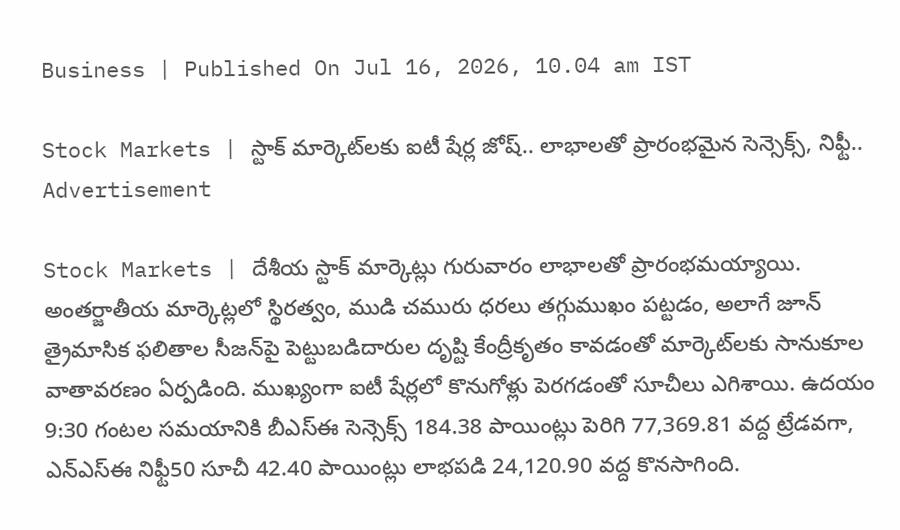Business | Published On Jul 16, 2026, 10.04 am IST

Stock Markets | స్టాక్ మార్కెట్‌ల‌కు ఐటీ షేర్ల జోష్.. లాభాలతో ప్రారంభమైన సెన్సెక్స్, నిఫ్టీ..
Advertisement

Stock Markets | దేశీయ‌ స్టాక్ మార్కెట్లు గురువారం లాభాలతో ప్రారంభమయ్యాయి. అంతర్జాతీయ మార్కెట్లలో స్థిరత్వం, ముడి చమురు ధరలు తగ్గుముఖం పట్టడం, అలాగే జూన్ త్రైమాసిక ఫలితాల సీజన్‌పై పెట్టుబడిదారుల దృష్టి కేంద్రీకృతం కావడంతో మార్కెట్‌ల‌కు సానుకూల వాతావరణం ఏర్పడింది. ముఖ్యంగా ఐటీ షేర్లలో కొనుగోళ్లు పెరగడంతో సూచీలు ఎగిశాయి. ఉదయం 9:30 గంటల సమయానికి బీఎస్‌ఈ సెన్సెక్స్ 184.38 పాయింట్లు పెరిగి 77,369.81 వద్ద ట్రేడవ‌గా, ఎన్‌ఎస్‌ఈ నిఫ్టీ50 సూచీ 42.40 పాయింట్లు లాభపడి 24,120.90 వద్ద కొనసాగింది.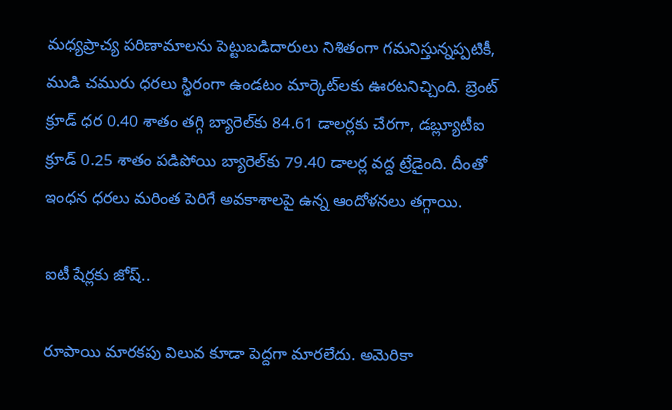మధ్యప్రాచ్య పరిణామాలను పెట్టుబడిదారులు నిశితంగా గమనిస్తున్నప్పటికీ, ముడి చమురు ధరలు స్థిరంగా ఉండటం మార్కెట్‌ల‌కు ఊరటనిచ్చింది. బ్రెంట్ క్రూడ్ ధర 0.40 శాతం తగ్గి బ్యారెల్‌కు 84.61 డాలర్లకు చేరగా, డబ్ల్యూటీఐ క్రూడ్ 0.25 శాతం పడిపోయి బ్యారెల్‌కు 79.40 డాలర్ల వద్ద ట్రేడైంది. దీంతో ఇంధన ధరలు మరింత పెరిగే అవకాశాలపై ఉన్న ఆందోళనలు తగ్గాయి.

ఐటీ షేర్ల‌కు జోష్‌..

రూపాయి మారకపు విలువ కూడా పెద్దగా మారలేదు. అమెరికా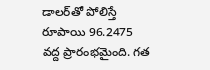డాలర్‌తో పోలిస్తే రూపాయి 96.2475 వద్ద ప్రారంభమైంది. గత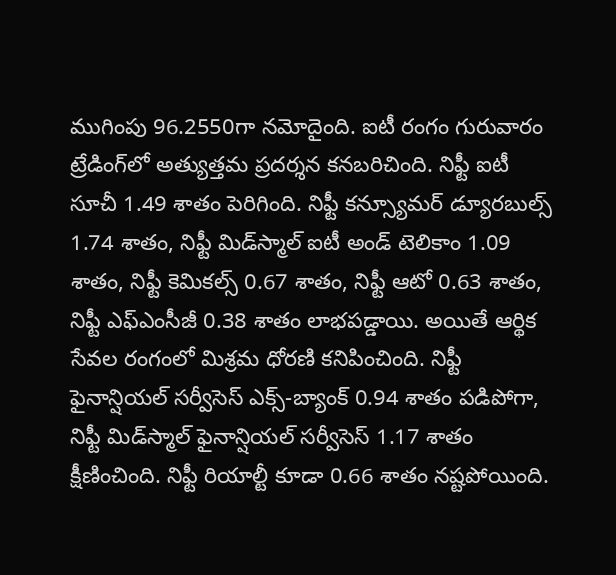ముగింపు 96.2550గా నమోదైంది. ఐటీ రంగం గురువారం ట్రేడింగ్‌లో అత్యుత్తమ ప్రదర్శన కనబరిచింది. నిఫ్టీ ఐటీ సూచీ 1.49 శాతం పెరిగింది. నిఫ్టీ కన్స్యూమర్ డ్యూరబుల్స్ 1.74 శాతం, నిఫ్టీ మిడ్‌స్మాల్ ఐటీ అండ్ టెలికాం 1.09 శాతం, నిఫ్టీ కెమికల్స్ 0.67 శాతం, నిఫ్టీ ఆటో 0.63 శాతం, నిఫ్టీ ఎఫ్‌ఎంసీజీ 0.38 శాతం లాభపడ్డాయి. అయితే ఆర్థిక సేవల రంగంలో మిశ్రమ ధోరణి కనిపించింది. నిఫ్టీ ఫైనాన్షియల్ సర్వీసెస్ ఎక్స్-బ్యాంక్ 0.94 శాతం పడిపోగా, నిఫ్టీ మిడ్‌స్మాల్ ఫైనాన్షియల్ సర్వీసెస్ 1.17 శాతం క్షీణించింది. నిఫ్టీ రియాల్టీ కూడా 0.66 శాతం నష్టపోయింది.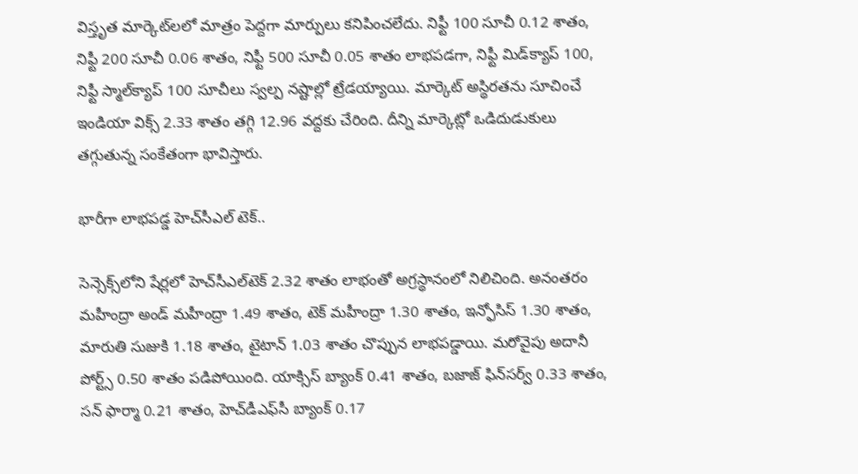విస్తృత మార్కెట్‌ల‌లో మాత్రం పెద్దగా మార్పులు కనిపించలేదు. నిఫ్టీ 100 సూచీ 0.12 శాతం, నిఫ్టీ 200 సూచీ 0.06 శాతం, నిఫ్టీ 500 సూచీ 0.05 శాతం లాభపడగా, నిఫ్టీ మిడ్‌క్యాప్ 100, నిఫ్టీ స్మాల్‌క్యాప్ 100 సూచీలు స్వల్ప నష్టాల్లో ట్రేడయ్యాయి. మార్కెట్ అస్థిరతను సూచించే ఇండియా విక్స్ 2.33 శాతం తగ్గి 12.96 వద్దకు చేరింది. దీన్ని మార్కెట్లో ఒడిదుడుకులు తగ్గుతున్న సంకేతంగా భావిస్తారు.

భారీగా లాభ‌ప‌డ్డ హెచ్‌సీఎల్ టెక్‌..

సెన్సెక్స్‌లోని షేర్లలో హెచ్‌సీఎల్‌టెక్ 2.32 శాతం లాభంతో అగ్రస్థానంలో నిలిచింది. అనంతరం మహీంద్రా అండ్ మహీంద్రా 1.49 శాతం, టెక్ మహీంద్రా 1.30 శాతం, ఇన్ఫోసిస్ 1.30 శాతం, మారుతి సుజుకి 1.18 శాతం, టైటాన్ 1.03 శాతం చొప్పున లాభపడ్డాయి. మరోవైపు అదానీ పోర్ట్స్ 0.50 శాతం పడిపోయింది. యాక్సిస్ బ్యాంక్ 0.41 శాతం, బజాజ్ ఫిన్‌సర్వ్ 0.33 శాతం, సన్ ఫార్మా 0.21 శాతం, హెచ్‌డీఎఫ్‌సీ బ్యాంక్ 0.17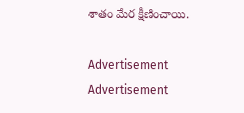శాతం మేర క్షీణించాయి.

Advertisement
Advertisement